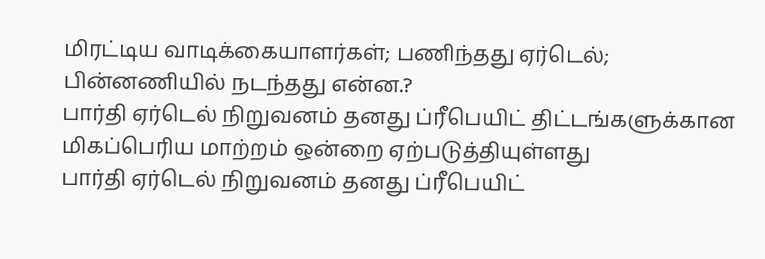மிரட்டிய வாடிக்கையாளர்கள்; பணிந்தது ஏர்டெல்; பின்னணியில் நடந்தது என்ன.?
பார்தி ஏர்டெல் நிறுவனம் தனது ப்ரீபெயிட் திட்டங்களுக்கான மிகப்பெரிய மாற்றம் ஒன்றை ஏற்படுத்தியுள்ளது
பார்தி ஏர்டெல் நிறுவனம் தனது ப்ரீபெயிட்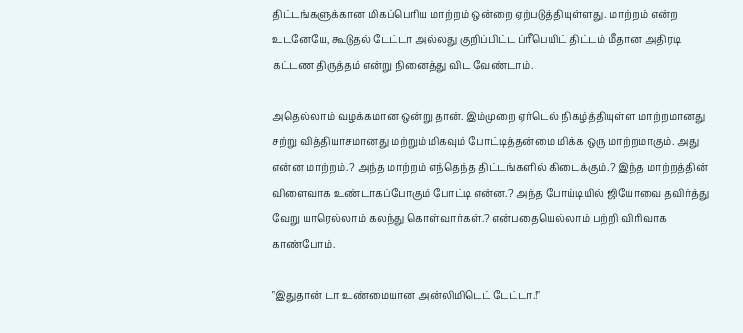திட்டங்களுக்கான மிகப்பெரிய மாற்றம் ஒன்றை ஏற்படுத்தியுள்ளது. மாற்றம் என்ற உடனேயே, கூடுதல் டேட்டா அல்லது குறிப்பிட்ட ப்ரீபெயிட் திட்டம் மீதான அதிரடி கட்டண திருத்தம் என்று நினைத்து விட வேண்டாம்.

அதெல்லாம் வழக்கமான ஒன்று தான். இம்முறை ஏர்டெல் நிகழ்த்தியுள்ள மாற்றமானது சற்று வித்தியாசமானது மற்றும் மிகவும் போட்டித்தன்மை மிக்க ஒரு மாற்றமாகும். அது என்ன மாற்றம்.? அந்த மாற்றம் எந்தெந்த திட்டங்களில் கிடைக்கும்.? இந்த மாற்றத்தின் விளைவாக உண்டாகப்போகும் போட்டி என்ன.? அந்த போய்டியில் ஜியோவை தவிர்த்து வேறு யாரெல்லாம் கலந்து கொள்வார்கள்.? என்பதையெல்லாம் பற்றி விரிவாக காண்போம்.

"இதுதான் டா உண்மையான அன்லிமிடெட் டேட்டா.!"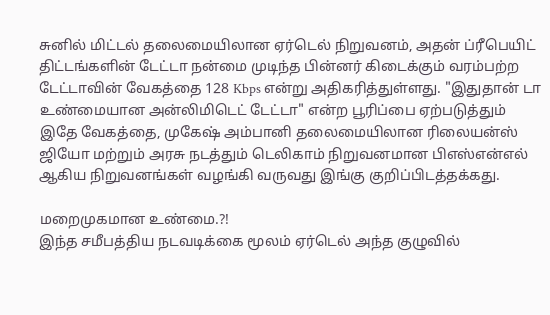சுனில் மிட்டல் தலைமையிலான ஏர்டெல் நிறுவனம், அதன் ப்ரீபெயிட் திட்டங்களின் டேட்டா நன்மை முடிந்த பின்னர் கிடைக்கும் வரம்பற்ற டேட்டாவின் வேகத்தை 128 Kbps என்று அதிகரித்துள்ளது. "இதுதான் டா உண்மையான அன்லிமிடெட் டேட்டா" என்ற பூரிப்பை ஏற்படுத்தும் இதே வேகத்தை, முகேஷ் அம்பானி தலைமையிலான ரிலையன்ஸ் ஜியோ மற்றும் அரசு நடத்தும் டெலிகாம் நிறுவனமான பிஎஸ்என்எல் ஆகிய நிறுவனங்கள் வழங்கி வருவது இங்கு குறிப்பிடத்தக்கது.

மறைமுகமான உண்மை.?!
இந்த சமீபத்திய நடவடிக்கை மூலம் ஏர்டெல் அந்த குழுவில்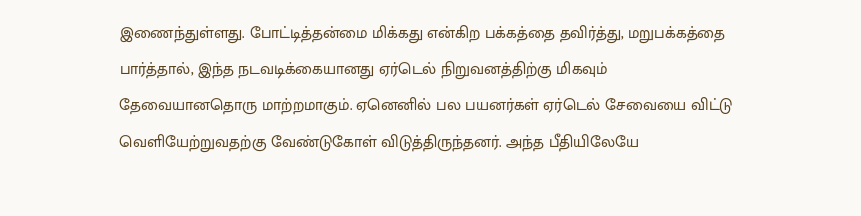இணைந்துள்ளது. போட்டித்தன்மை மிக்கது என்கிற பக்கத்தை தவிர்த்து, மறுபக்கத்தை பார்த்தால், இந்த நடவடிக்கையானது ஏர்டெல் நிறுவனத்திற்கு மிகவும் தேவையானதொரு மாற்றமாகும். ஏனெனில் பல பயனர்கள் ஏர்டெல் சேவையை விட்டு வெளியேற்றுவதற்கு வேண்டுகோள் விடுத்திருந்தனர். அந்த பீதியிலேயே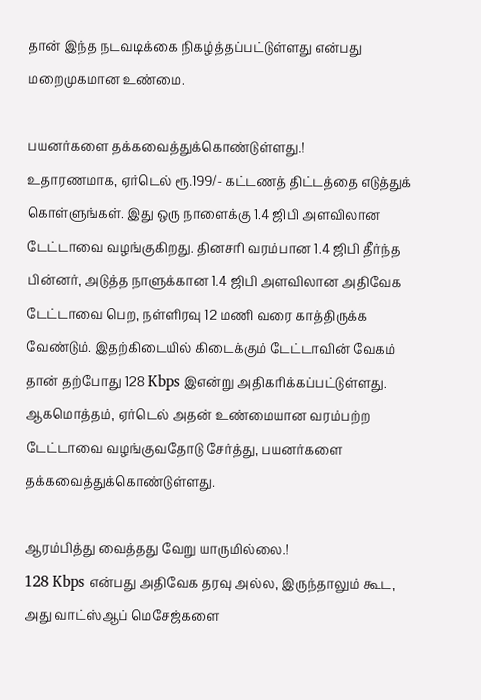தான் இந்த நடவடிக்கை நிகழ்த்தப்பட்டுள்ளது என்பது மறைமுகமான உண்மை.

பயனர்களை தக்கவைத்துக்கொண்டுள்ளது.!
உதாரணமாக, ஏர்டெல் ரூ.199/- கட்டணத் திட்டத்தை எடுத்துக் கொள்ளுங்கள். இது ஒரு நாளைக்கு 1.4 ஜிபி அளவிலான டேட்டாவை வழங்குகிறது. தினசரி வரம்பான 1.4 ஜிபி தீர்ந்த பின்னர், அடுத்த நாளுக்கான 1.4 ஜிபி அளவிலான அதிவேக டேட்டாவை பெற, நள்ளிரவு 12 மணி வரை காத்திருக்க வேண்டும். இதற்கிடையில் கிடைக்கும் டேட்டாவின் வேகம் தான் தற்போது 128 Kbps இஎன்று அதிகரிக்கப்பட்டுள்ளது. ஆகமொத்தம், ஏர்டெல் அதன் உண்மையான வரம்பற்ற டேட்டாவை வழங்குவதோடு சேர்த்து, பயனர்களை தக்கவைத்துக்கொண்டுள்ளது.

ஆரம்பித்து வைத்தது வேறு யாருமில்லை.!
128 Kbps என்பது அதிவேக தரவு அல்ல, இருந்தாலும் கூட, அது வாட்ஸ்ஆப் மெசேஜ்களை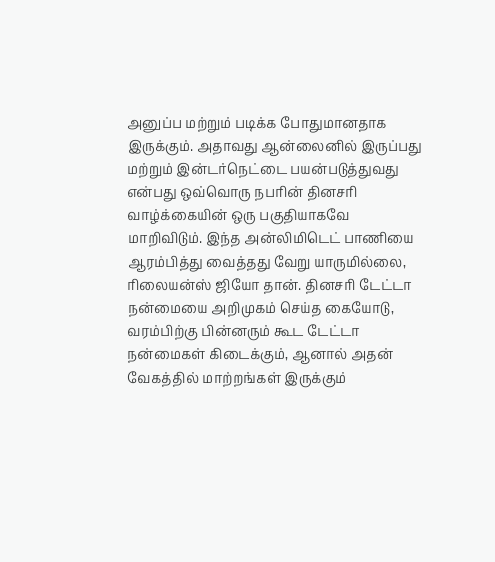அனுப்ப மற்றும் படிக்க போதுமானதாக இருக்கும். அதாவது ஆன்லைனில் இருப்பது மற்றும் இன்டர்நெட்டை பயன்படுத்துவது என்பது ஒவ்வொரு நபரின் தினசரி வாழ்க்கையின் ஒரு பகுதியாகவே மாறிவிடும். இந்த அன்லிமிடெட் பாணியை ஆரம்பித்து வைத்தது வேறு யாருமில்லை, ரிலையன்ஸ் ஜியோ தான். தினசரி டேட்டா நன்மையை அறிமுகம் செய்த கையோடு, வரம்பிற்கு பின்னரும் கூட டேட்டா நன்மைகள் கிடைக்கும், ஆனால் அதன் வேகத்தில் மாற்றங்கள் இருக்கும்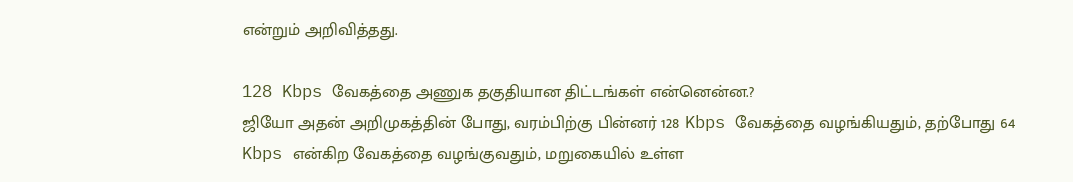என்றும் அறிவித்தது.

128 Kbps வேகத்தை அணுக தகுதியான திட்டங்கள் என்னென்ன.?
ஜியோ அதன் அறிமுகத்தின் போது, வரம்பிற்கு பின்னர் 128 Kbps வேகத்தை வழங்கியதும், தற்போது 64 Kbps என்கிற வேகத்தை வழங்குவதும், மறுகையில் உள்ள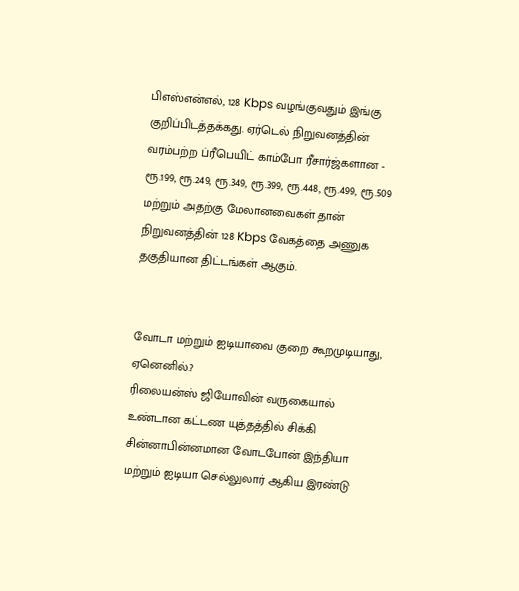பிஎஸ்என்எல், 128 Kbps வழங்குவதும் இங்கு குறிப்பிடத்தக்கது. ஏர்டெல் நிறுவனத்தின் வரம்பற்ற ப்ரீபெயிட் காம்போ ரீசார்ஜ்களான - ரூ.199, ரூ.249, ரூ.349, ரூ.399, ரூ.448, ரூ.499, ரூ.509 மற்றும் அதற்கு மேலானவைகள் தான் நிறுவனத்தின் 128 Kbps வேகத்தை அணுக தகுதியான திட்டங்கள் ஆகும்.


வோடா மற்றும் ஐடியாவை குறை கூறமுடியாது, ஏனெனில்.?
ரிலையன்ஸ் ஜியோவின் வருகையால் உண்டான கட்டண யுத்தத்தில் சிக்கி சின்னாபின்னமான வோடபோன் இந்தியா மற்றும் ஐடியா செல்லுலார் ஆகிய இரண்டு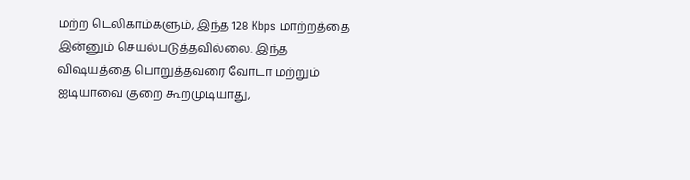மற்ற டெலிகாம்களும், இந்த 128 Kbps மாற்றத்தை இன்னும் செயல்படுத்தவில்லை. இந்த விஷயத்தை பொறுத்தவரை வோடா மற்றும் ஐடியாவை குறை கூறமுடியாது,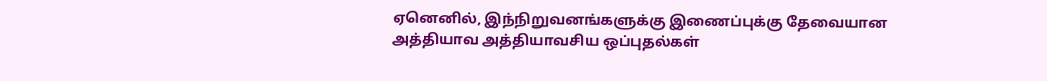ஏனெனில், இந்நிறுவனங்களுக்கு இணைப்புக்கு தேவையான அத்தியாவ அத்தியாவசிய ஒப்புதல்கள்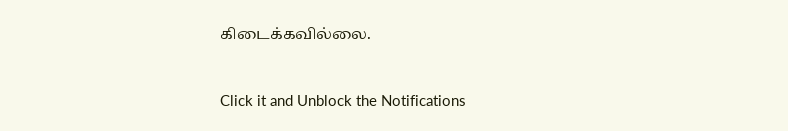கிடைக்கவில்லை.


Click it and Unblock the Notifications